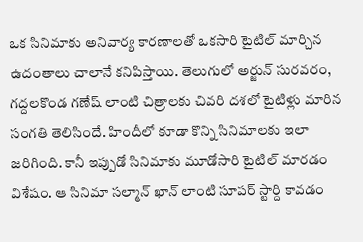ఒక సినిమాకు అనివార్య కారణాలతో ఒకసారి టైటిల్ మార్చిన ఉదంతాలు చాలానే కనిపిస్తాయి. తెలుగులో అర్జున్ సురవరం, గద్దలకొండ గణేష్ లాంటి చిత్రాలకు చివరి దశలో టైటిళ్లు మారిన సంగతి తెలిసిందే. హిందీలో కూడా కొన్ని సినిమాలకు ఇలా జరిగింది. కానీ ఇప్పుడో సినిమాకు మూడోసారి టైటిల్ మారడం విశేషం. ఆ సినిమా సల్మాన్ ఖాన్ లాంటి సూపర్ స్టార్ది కావడం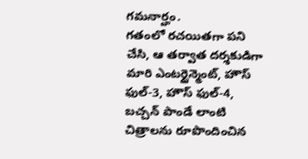గమనార్హం.
గతంలో రచయితగా పని చేసి, ఆ తర్వాత దర్శకుడిగా మారి ఎంటర్టైన్మెంట్, హౌస్ ఫుల్-3, హౌస్ ఫుల్-4, బచ్చన్ పాండే లాంటి చిత్రాలను రూపొందించిన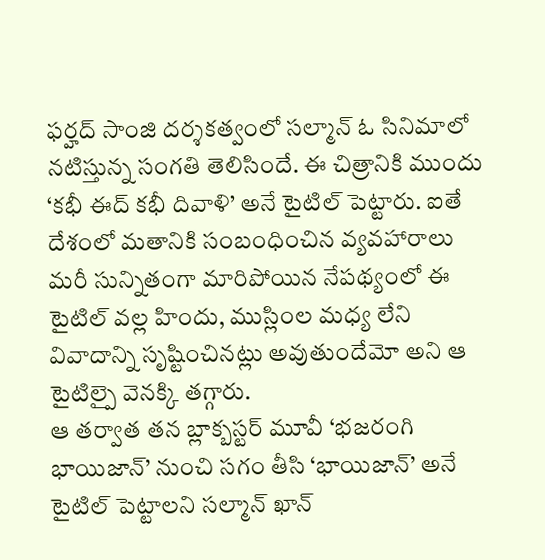ఫర్హద్ సాంజి దర్శకత్వంలో సల్మాన్ ఓ సినిమాలో నటిస్తున్న సంగతి తెలిసిందే. ఈ చిత్రానికి ముందు ‘కభీ ఈద్ కభీ దివాళి’ అనే టైటిల్ పెట్టారు. ఐతే దేశంలో మతానికి సంబంధించిన వ్యవహారాలు మరీ సున్నితంగా మారిపోయిన నేపథ్యంలో ఈ టైటిల్ వల్ల హిందు, ముస్లింల మధ్య లేని వివాదాన్ని సృష్టించినట్లు అవుతుందేమో అని ఆ టైటిల్పై వెనక్కి తగ్గారు.
ఆ తర్వాత తన బ్లాక్బస్టర్ మూవీ ‘భజరంగి భాయిజాన్’ నుంచి సగం తీసి ‘భాయిజాన్’ అనే టైటిల్ పెట్టాలని సల్మాన్ ఖాన్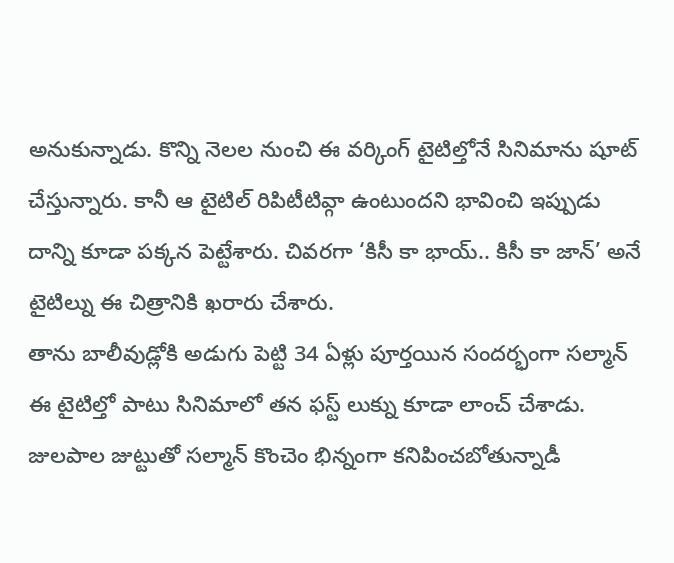అనుకున్నాడు. కొన్ని నెలల నుంచి ఈ వర్కింగ్ టైటిల్తోనే సినిమాను షూట్ చేస్తున్నారు. కానీ ఆ టైటిల్ రిపిటీటివ్గా ఉంటుందని భావించి ఇప్పుడు దాన్ని కూడా పక్కన పెట్టేశారు. చివరగా ‘కిసీ కా భాయ్.. కిసీ కా జాన్’ అనే టైటిల్ను ఈ చిత్రానికి ఖరారు చేశారు.
తాను బాలీవుడ్లోకి అడుగు పెట్టి 34 ఏళ్లు పూర్తయిన సందర్భంగా సల్మాన్ ఈ టైటిల్తో పాటు సినిమాలో తన ఫస్ట్ లుక్ను కూడా లాంచ్ చేశాడు. జులపాల జుట్టుతో సల్మాన్ కొంచెం భిన్నంగా కనిపించబోతున్నాడీ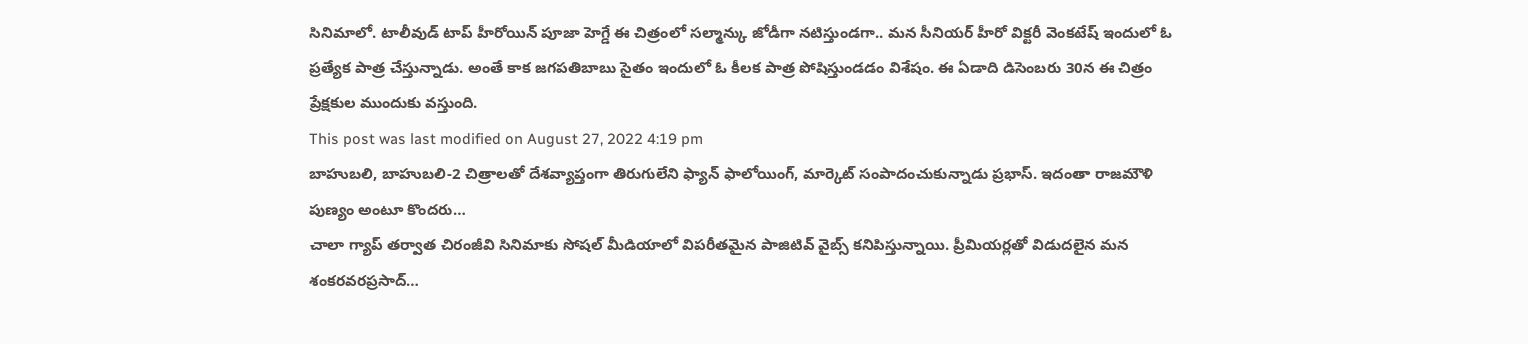సినిమాలో. టాలీవుడ్ టాప్ హీరోయిన్ పూజా హెగ్డే ఈ చిత్రంలో సల్మాన్కు జోడీగా నటిస్తుండగా.. మన సీనియర్ హీరో విక్టరీ వెంకటేష్ ఇందులో ఓ ప్రత్యేక పాత్ర చేస్తున్నాడు. అంతే కాక జగపతిబాబు సైతం ఇందులో ఓ కీలక పాత్ర పోషిస్తుండడం విశేషం. ఈ ఏడాది డిసెంబరు 30న ఈ చిత్రం ప్రేక్షకుల ముందుకు వస్తుంది.
This post was last modified on August 27, 2022 4:19 pm
బాహుబలి, బాహుబలి-2 చిత్రాలతో దేశవ్యాప్తంగా తిరుగులేని ఫ్యాన్ ఫాలోయింగ్, మార్కెట్ సంపాదంచుకున్నాడు ప్రభాస్. ఇదంతా రాజమౌళి పుణ్యం అంటూ కొందరు…
చాలా గ్యాప్ తర్వాత చిరంజీవి సినిమాకు సోషల్ మీడియాలో విపరీతమైన పాజిటివ్ వైబ్స్ కనిపిస్తున్నాయి. ప్రీమియర్లతో విడుదలైన మన శంకరవరప్రసాద్…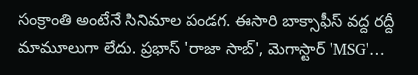సంక్రాంతి అంటేనే సినిమాల పండగ. ఈసారి బాక్సాఫీస్ వద్ద రద్దీ మామూలుగా లేదు. ప్రభాస్ 'రాజా సాబ్', మెగాస్టార్ 'MSG'…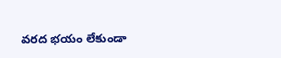వరద భయం లేకుండా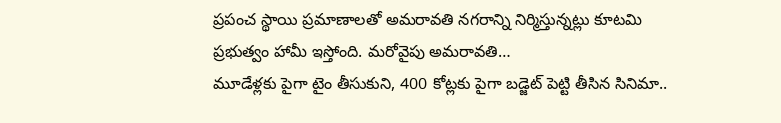ప్రపంచ స్థాయి ప్రమాణాలతో అమరావతి నగరాన్ని నిర్మిస్తున్నట్లు కూటమి ప్రభుత్వం హామీ ఇస్తోంది. మరోవైపు అమరావతి…
మూడేళ్లకు పైగా టైం తీసుకుని, 400 కోట్లకు పైగా బడ్జెట్ పెట్టి తీసిన సినిమా..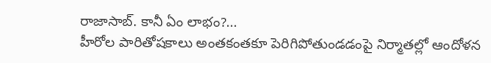రాజాసాబ్. కానీ ఏం లాభం?…
హీరోల పారితోషకాలు అంతకంతకూ పెరిగిపోతుండడంపై నిర్మాతల్లో ఆందోళన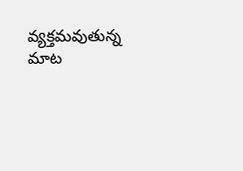వ్యక్తమవుతున్న మాట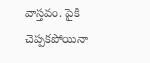వాస్తవం. పైకి చెప్పకపోయినా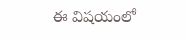ఈ విషయంలో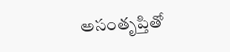అసంతృప్తితో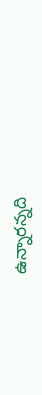ఉన్నారన్నది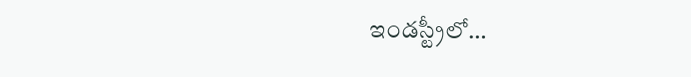ఇండస్ట్రీలో…